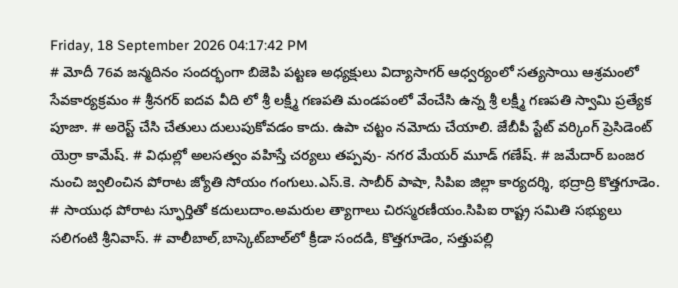Friday, 18 September 2026 04:17:42 PM
# మోదీ 76వ జన్మదినం సందర్భంగా బిజెపి పట్టణ అధ్యక్షులు విద్యాసాగర్ ఆధ్వర్యంలో సత్యసాయి ఆశ్రమంలో సేవకార్యక్రమం # శ్రీనగర్ ఐదవ వీది లో శ్రీ లక్ష్మీ గణపతి మండపంలో వేంచేసి ఉన్న శ్రీ లక్ష్మీ గణపతి స్వామి ప్రత్యేక పూజా. # అరెస్ట్ చేసి చేతులు దులుపుకోవడం కాదు. ఉపా చట్టం నమోదు చేయాలి. జేబీపీ స్టేట్ వర్కింగ్ ప్రెసిడెంట్ యెర్రా కామేష్. # విధుల్లో అలసత్వం వహిస్తే చర్యలు తప్పవు- నగర మేయర్ మూడ్ గణేష్. # జమేదార్ బంజర నుంచి జ్వలించిన పోరాట జ్యోతి సోయం గంగులు.ఎస్.కె. సాబీర్ పాషా, సిపిఐ జిల్లా కార్యదర్శి, భద్రాద్రి కొత్తగూడెం. # సాయుధ పోరాట స్ఫూర్తితో కదులుదాం.అమరుల త్యాగాలు చిరస్మరణీయం.సిపిఐ రాష్ట్ర సమితి సభ్యులు సలిగంటి శ్రీనివాస్. # వాలీబాల్‌,బాస్కెట్‌బాల్‌లో క్రీడా సందడి, కొత్తగూడెం, సత్తుపల్లి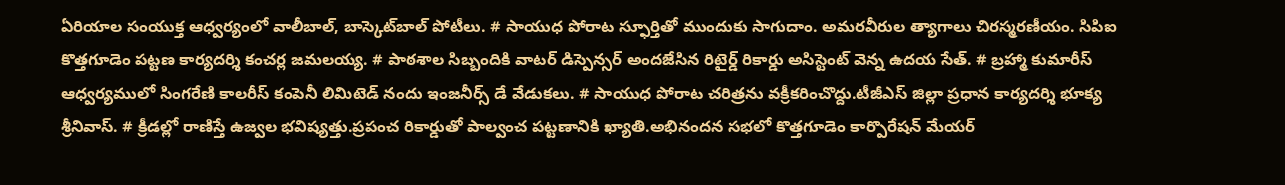ఏరియాల సంయుక్త ఆధ్వర్యంలో వాలీబాల్, బాస్కెట్‌బాల్ పోటీలు. # సాయుధ పోరాట స్ఫూర్తితో ముందుకు సాగుదాం. అమరవీరుల త్యాగాలు చిరస్మరణీయం. సిపిఐ కొత్తగూడెం పట్టణ కార్యదర్శి కంచర్ల జమలయ్య. # పాఠశాల సిబ్బందికి వాటర్ డిస్పెన్సర్ అందజేసిన రిటైర్డ్ రికార్డు అసిస్టెంట్ వెన్న ఉదయ సేత్. # బ్రహ్మా కుమారీస్ ఆధ్వర్యములో సింగరేణి కాలరీస్ కంపెనీ లిమిటెడ్ నందు ఇంజనీర్స్ డే వేడుకలు. # సాయుధ పోరాట చరిత్రను వక్రీకరించొద్దు.టీజీఎస్ జిల్లా ప్రధాన కార్యదర్శి భూక్య శ్రీనివాస్. # క్రీడల్లో రాణిస్తే ఉజ్వల భవిష్యత్తు.ప్రపంచ రికార్డుతో పాల్వంచ పట్టణానికి ఖ్యాతి.అభినందన సభలో కొత్తగూడెం కార్పొరేషన్ మేయర్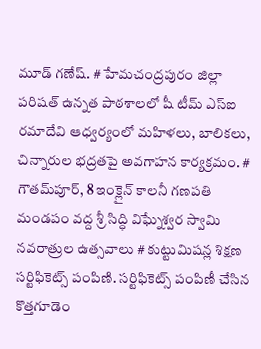మూడ్ గణేష్. # హేమచంద్రపురం జిల్లా పరిషత్ ఉన్నత పాఠశాలలో షీ టీమ్‌ ఎస్‌ఐ రమాదేవి ఆధ్వర్యంలో మహిళలు, బాలికలు, చిన్నారుల భద్రతపై అవగాహన కార్యక్రమం. # గౌతమ్‌పూర్, 8 ఇంక్లైన్ కాలనీ గణపతి మండపం వద్ద శ్రీ సిద్ధి విఘ్నేశ్వర స్వామి నవరాత్రుల ఉత్సవాలు # కుట్టుమిషన్ల శిక్షణ సర్టిఫికెట్స్ పంపిణి. సర్టిఫికెట్స్ పంపిణీ చేసిన కొత్తగూడెం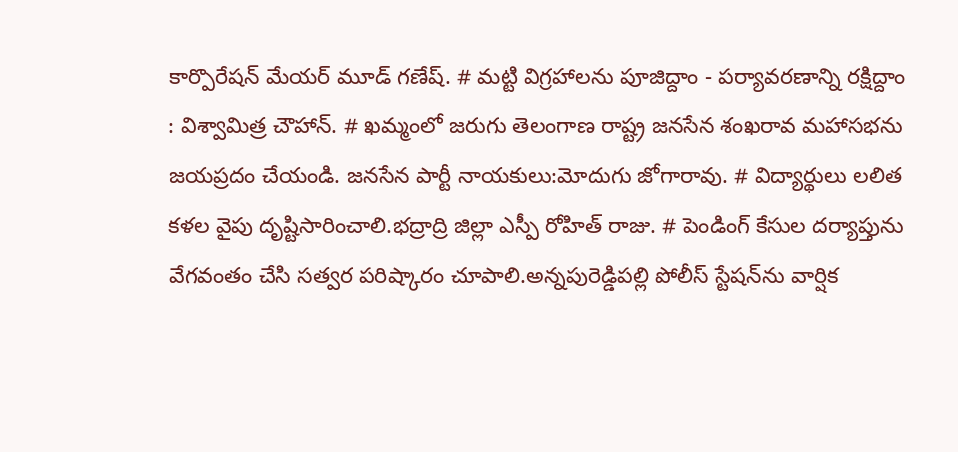కార్పొరేషన్ మేయర్ మూడ్ గణేష్. # మట్టి విగ్రహాలను పూజిద్దాం - పర్యావరణాన్ని రక్షిద్దాం : విశ్వామిత్ర చౌహాన్. # ఖమ్మంలో జరుగు తెలంగాణ రాష్ట్ర జనసేన శంఖరావ మహాసభను జయప్రదం చేయండి. జనసేన పార్టీ నాయకులు:మోదుగు జోగారావు. # విద్యార్థులు లలిత కళల వైపు దృష్టిసారించాలి.భద్రాద్రి జిల్లా ఎస్పీ రోహిత్ రాజు. # పెండింగ్ కేసుల దర్యాప్తును వేగవంతం చేసి సత్వర పరిష్కారం చూపాలి.అన్నపురెడ్డిపల్లి పోలీస్ స్టేషన్‌ను వార్షిక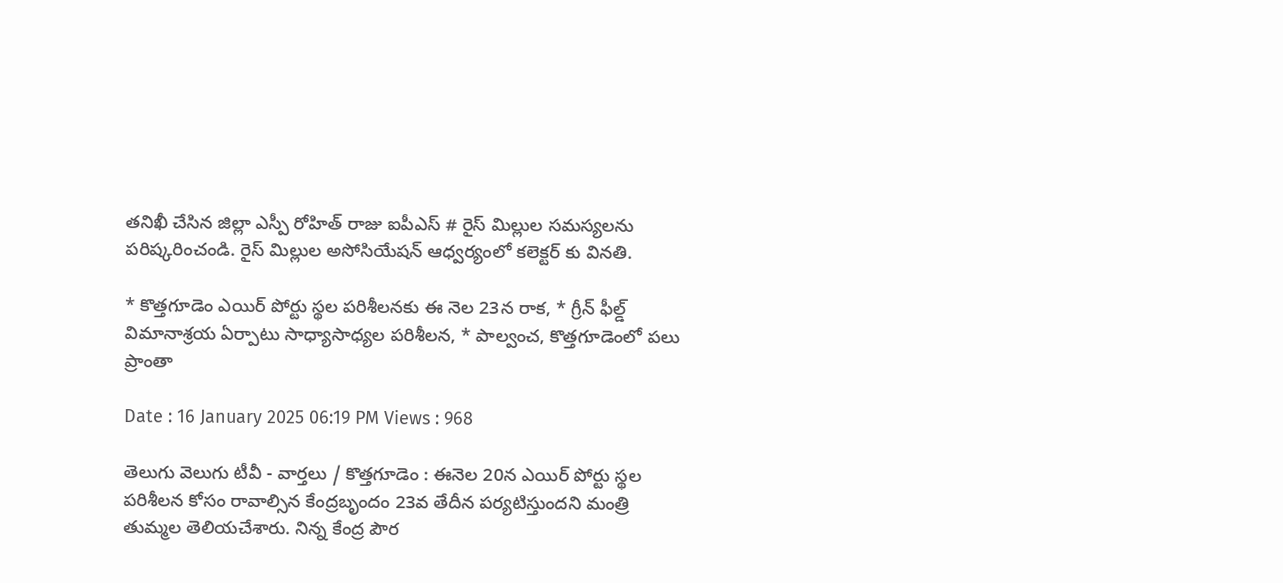తనిఖీ చేసిన జిల్లా ఎస్పీ రోహిత్ రాజు ఐపీఎస్ # రైస్ మిల్లుల సమస్యలను పరిష్కరించండి. రైస్ మిల్లుల అసోసియేషన్ ఆధ్వర్యంలో కలెక్టర్ కు వినతి.

* కొత్తగూడెం ఎయిర్ పోర్టు స్థల పరిశీలనకు ఈ నెల 23న రాక, * గ్రీన్ ఫీల్డ్ విమానాశ్రయ ఏర్పాటు సాధ్యాసాధ్యల పరిశీలన, * పాల్వంచ, కొత్తగూడెంలో పలు ప్రాంతా

Date : 16 January 2025 06:19 PM Views : 968

తెలుగు వెలుగు టీవీ - వార్తలు / కొత్తగూడెం : ఈనెల 20న ఎయిర్ పోర్టు స్థల పరిశీలన కోసం రావాల్సిన కేంద్రబృందం 23వ తేదీన పర్యటిస్తుందని మంత్రి తుమ్మల తెలియచేశారు. నిన్న కేంద్ర పౌర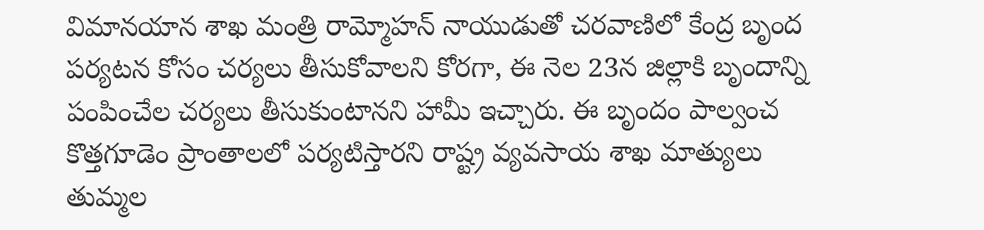విమానయాన శాఖ మంత్రి రామ్మోహన్ నాయుడుతో చరవాణిలో కేంద్ర బృంద పర్యటన కోసం చర్యలు తీసుకోవాలని కోరగా, ఈ నెల 23న జిల్లాకి బృందాన్ని పంపించేల చర్యలు తీసుకుంటానని హామీ ఇచ్చారు. ఈ బృందం పాల్వంచ కొత్తగూడెం ప్రాంతాలలో పర్యటిస్తారని రాష్ట్ర వ్యవసాయ శాఖ మాత్యులు తుమ్మల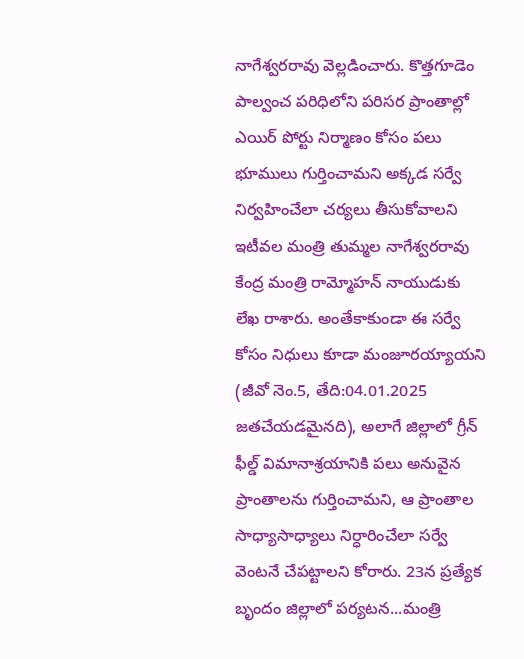నాగేశ్వరరావు వెల్లడించారు. కొత్తగూడెం పాల్వంచ పరిధిలోని పరిసర ప్రాంతాల్లో ఎయిర్ పోర్టు నిర్మాణం కోసం పలు భూములు గుర్తించామని అక్కడ సర్వే నిర్వహించేలా చర్యలు తీసుకోవాలని ఇటీవల మంత్రి తుమ్మల నాగేశ్వరరావు కేంద్ర మంత్రి రామ్మోహన్ నాయుడుకు లేఖ రాశారు. అంతేకాకుండా ఈ సర్వే కోసం నిధులు కూడా మంజూరయ్యాయని (జీవో నెం.5, తేది:04.01.2025 జతచేయడమైనది), అలాగే జిల్లాలో గ్రీన్ ఫీల్డ్ విమానాశ్రయానికి పలు అనువైన ప్రాంతాలను గుర్తించామని, ఆ ప్రాంతాల సాధ్యాసాధ్యాలు నిర్ధారించేలా సర్వే వెంటనే చేపట్టాలని కోరారు. 23న ప్రత్యేక బృందం జిల్లాలో పర్యటన...మంత్రి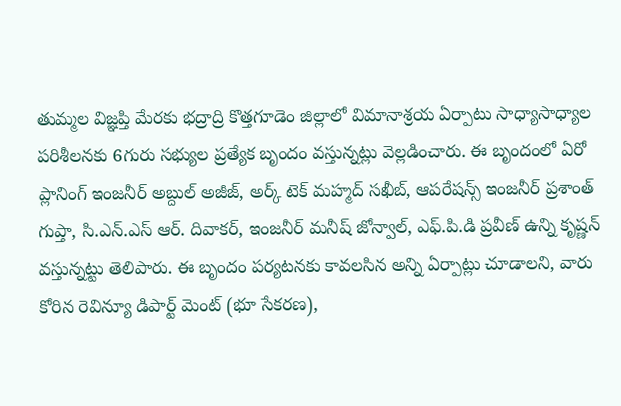తుమ్మల విజ్ఞప్తి మేరకు భద్రాద్రి కొత్తగూడెం జిల్లాలో విమానాశ్రయ ఏర్పాటు సాధ్యాసాధ్యాల పరిశీలనకు 6గురు సభ్యుల ప్రత్యేక బృందం వస్తున్నట్లు వెల్లడించారు. ఈ బృందంలో ఏరో ప్లానింగ్ ఇంజనీర్ అబ్దుల్ అజీజ్, అర్క్ టెక్ మహ్మద్ సఖీబ్, ఆపరేషన్స్ ఇంజనీర్ ప్రశాంత్ గుప్తా, సి.ఎన్.ఎస్ ఆర్. దివాకర్, ఇంజనీర్ మనీష్ జోన్వాల్, ఎఫ్.పి.డి ప్రవీణ్ ఉన్ని కృష్ణన్ వస్తున్నట్టు తెలిపారు. ఈ బృందం పర్యటనకు కావలసిన అన్ని ఏర్పాట్లు చూడాలని, వారు కోరిన రెవిన్యూ డిపార్ట్ మెంట్ (భూ సేకరణ),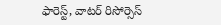ఫారెస్ట్, వాటర్ రిసోర్సెస్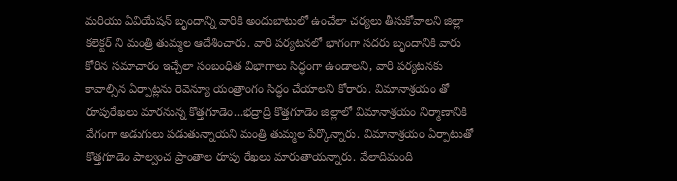మరియు ఏవియేషన్ బృందాన్ని వారికి అందుబాటులో ఉంచేలా చర్యలు తీసుకోవాలని జిల్లా కలెక్టర్ ని మంత్రి తుమ్మల ఆదేశించారు. వారి పర్యటనలో భాగంగా సదరు బృందానికి వారు కోరిన సమాచారం ఇచ్చేలా సంబంధిత విభాగాలు సిద్ధంగా ఉండాలని, వారి పర్యటనకు కావాల్సిన ఏర్పాట్లను రెవెన్యూ యంత్రాంగం సిద్ధం చేయాలని కోరారు. విమానాశ్రయం తో రూపురేఖలు మారనున్న కొత్తగూడెం...భద్రాద్రి కొత్తగూడెం జిల్లాలో విమానాశ్రయం నిర్మాణానికి వేగంగా అడుగులు పడుతున్నాయని మంత్రి తుమ్మల పేర్కొన్నారు. విమానాశ్రయం ఏర్పాటుతో కొత్తగూడెం పాల్వంచ ప్రాంతాల రూపు రేఖలు మారుతాయన్నారు. వేలాదిమంది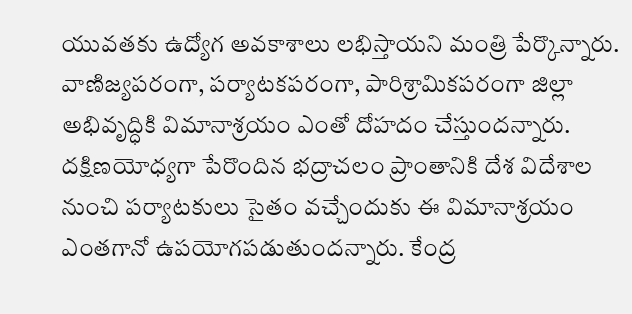యువతకు ఉద్యోగ అవకాశాలు లభిస్తాయని మంత్రి పేర్కొన్నారు. వాణిజ్యపరంగా, పర్యాటకపరంగా, పారిశ్రామికపరంగా జిల్లా అభివృద్ధికి విమానాశ్రయం ఎంతో దోహదం చేస్తుందన్నారు. దక్షిణయోధ్యగా పేరొందిన భద్రాచలం ప్రాంతానికి దేశ విదేశాల నుంచి పర్యాటకులు సైతం వచ్చేందుకు ఈ విమానాశ్రయం ఎంతగానో ఉపయోగపడుతుందన్నారు. కేంద్ర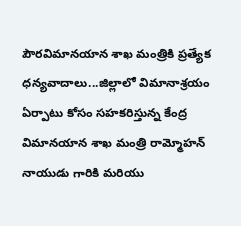పౌరవిమానయాన శాఖ మంత్రికి ప్రత్యేక ధన్యవాదాలు...జిల్లాలో విమానాశ్రయం ఏర్పాటు కోసం సహకరిస్తున్న కేంద్ర విమానయాన శాఖ మంత్రి రామ్మోహన్ నాయుడు గారికి మరియు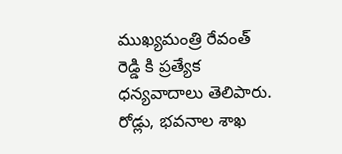ముఖ్యమంత్రి రేవంత్ రెడ్డి కి ప్రత్యేక ధన్యవాదాలు తెలిపారు. రోడ్లు, భవనాల శాఖ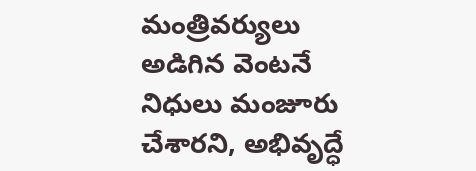మంత్రివర్యులు అడిగిన వెంటనే నిధులు మంజూరు చేశారని, అభివృద్ధే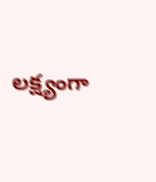లక్ష్యంగా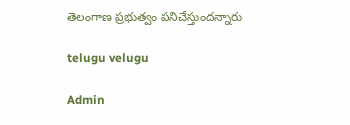తెలంగాణ ప్రభుత్వం పనిచేస్తుందన్నారు

telugu velugu

Admin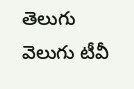తెలుగు వెలుగు టీవీ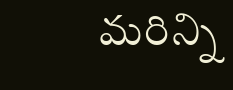మరిన్ని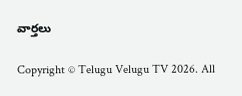వార్తలు

Copyright © Telugu Velugu TV 2026. All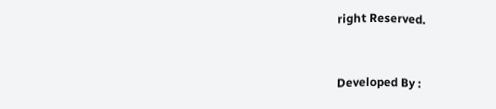right Reserved.



Developed By :